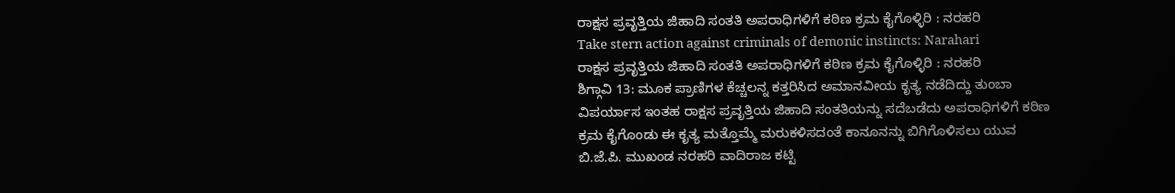ರಾಕ್ಷಸ ಪ್ರವೃತ್ತಿಯ ಜಿಹಾದಿ ಸಂತತಿ ಅಪರಾಧಿಗಳಿಗೆ ಕಠಿಣ ಕ್ರಮ ಕೈಗೊಳ್ಳಿರಿ : ನರಹರಿ
Take stern action against criminals of demonic instincts: Narahari
ರಾಕ್ಷಸ ಪ್ರವೃತ್ತಿಯ ಜಿಹಾದಿ ಸಂತತಿ ಅಪರಾಧಿಗಳಿಗೆ ಕಠಿಣ ಕ್ರಮ ಕೈಗೊಳ್ಳಿರಿ : ನರಹರಿ
ಶಿಗ್ಗಾವಿ 13: ಮೂಕ ಪ್ರಾಣಿಗಳ ಕೆಚ್ಚಲನ್ನ ಕತ್ತರಿಸಿದ ಅಮಾನವೀಯ ಕೃತ್ಯ ನಡೆದಿದ್ದು ತುಂಬಾ ವಿಪರ್ಯಾಸ ಇಂತಹ ರಾಕ್ಷಸ ಪ್ರವೃತ್ತಿಯ ಜಿಹಾದಿ ಸಂತತಿಯನ್ನು ಸದೆಬಡೆದು ಅಪರಾಧಿಗಳಿಗೆ ಕಠಿಣ ಕ್ರಮ ಕೈಗೊಂಡು ಈ ಕೃತ್ಯ ಮತ್ತೊಮ್ಮೆ ಮರುಕಳಿಸದಂತೆ ಕಾನೂನನ್ನು ಬಿಗಿಗೊಳಿಸಲು ಯುವ ಬಿ.ಜೆ.ಪಿ. ಮುಖಂಡ ನರಹರಿ ವಾದಿರಾಜ ಕಟ್ಟಿ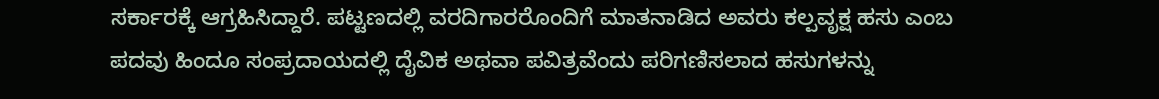ಸರ್ಕಾರಕ್ಕೆ ಆಗ್ರಹಿಸಿದ್ದಾರೆ. ಪಟ್ಟಣದಲ್ಲಿ ವರದಿಗಾರರೊಂದಿಗೆ ಮಾತನಾಡಿದ ಅವರು ಕಲ್ಪವೃಕ್ಷ ಹಸು ಎಂಬ ಪದವು ಹಿಂದೂ ಸಂಪ್ರದಾಯದಲ್ಲಿ ದೈವಿಕ ಅಥವಾ ಪವಿತ್ರವೆಂದು ಪರಿಗಣಿಸಲಾದ ಹಸುಗಳನ್ನು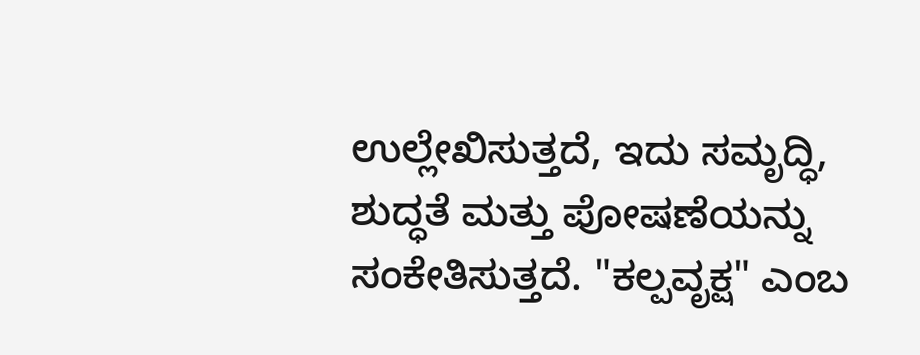ಉಲ್ಲೇಖಿಸುತ್ತದೆ, ಇದು ಸಮೃದ್ಧಿ, ಶುದ್ಧತೆ ಮತ್ತು ಪೋಷಣೆಯನ್ನು ಸಂಕೇತಿಸುತ್ತದೆ. "ಕಲ್ಪವೃಕ್ಷ" ಎಂಬ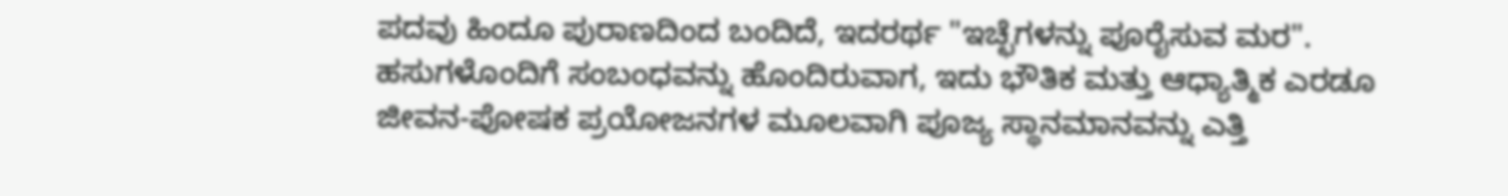ಪದವು ಹಿಂದೂ ಪುರಾಣದಿಂದ ಬಂದಿದೆ, ಇದರರ್ಥ "ಇಚ್ಛೆಗಳನ್ನು ಪೂರೈಸುವ ಮರ". ಹಸುಗಳೊಂದಿಗೆ ಸಂಬಂಧವನ್ನು ಹೊಂದಿರುವಾಗ, ಇದು ಭೌತಿಕ ಮತ್ತು ಆಧ್ಯಾತ್ಮಿಕ ಎರಡೂ ಜೀವನ-ಪೋಷಕ ಪ್ರಯೋಜನಗಳ ಮೂಲವಾಗಿ ಪೂಜ್ಯ ಸ್ಥಾನಮಾನವನ್ನು ಎತ್ತಿ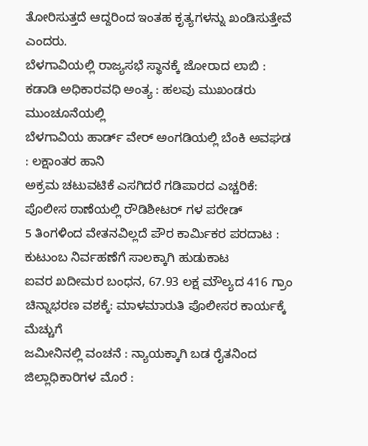ತೋರಿಸುತ್ತದೆ ಆದ್ದರಿಂದ ಇಂತಹ ಕೃತ್ಯಗಳನ್ನು ಖಂಡಿಸುತ್ತೇವೆ ಎಂದರು.
ಬೆಳಗಾವಿಯಲ್ಲಿ ರಾಜ್ಯಸಭೆ ಸ್ಥಾನಕ್ಕೆ ಜೋರಾದ ಲಾಬಿ : ಕಡಾಡಿ ಅಧಿಕಾರವಧಿ ಅಂತ್ಯ : ಹಲವು ಮುಖಂಡರು ಮುಂಚೂನೆಯಲ್ಲಿ
ಬೆಳಗಾವಿಯ ಹಾರ್ಡ್ ವೇರ್ ಅಂಗಡಿಯಲ್ಲಿ ಬೆಂಕಿ ಅವಘಡ : ಲಕ್ಷಾಂತರ ಹಾನಿ
ಅಕ್ರಮ ಚಟುವಟಿಕೆ ಎಸಗಿದರೆ ಗಡಿಪಾರದ ಎಚ್ಚರಿಕೆ: ಪೊಲೀಸ ಠಾಣೆಯಲ್ಲಿ ರೌಡಿಶೀಟರ್ ಗಳ ಪರೇಡ್
5 ತಿಂಗಳಿಂದ ವೇತನವಿಲ್ಲದೆ ಪೌರ ಕಾರ್ಮಿಕರ ಪರದಾಟ : ಕುಟುಂಬ ನಿರ್ವಹಣೆಗೆ ಸಾಲಕ್ಕಾಗಿ ಹುಡುಕಾಟ
ಐವರ ಖದೀಮರ ಬಂಧನ, 67.93 ಲಕ್ಷ ಮೌಲ್ಯದ 416 ಗ್ರಾಂ ಚಿನ್ನಾಭರಣ ವಶಕ್ಕೆ: ಮಾಳಮಾರುತಿ ಪೊಲೀಸರ ಕಾರ್ಯಕ್ಕೆ ಮೆಚ್ಚುಗೆ
ಜಮೀನಿನಲ್ಲಿ ವಂಚನೆ : ನ್ಯಾಯಕ್ಕಾಗಿ ಬಡ ರೈತನಿಂದ ಜಿಲ್ಲಾಧಿಕಾರಿಗಳ ಮೊರೆ :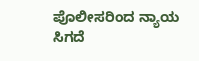ಪೊಲೀಸರಿಂದ ನ್ಯಾಯ ಸಿಗದೆ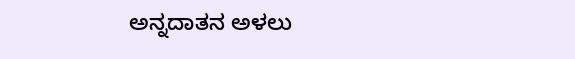ಅನ್ನದಾತನ ಅಳಲು